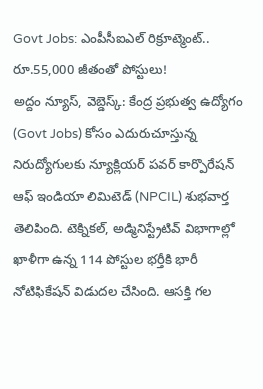Govt Jobs: ఎంపీసీఐఎల్ రిక్రూట్మెంట్.. రూ.55,000 జీతంతో పోస్టులు!
అద్దం న్యూస్, వెబ్డెస్క్: కేంద్ర ప్రభుత్వ ఉద్యోగం (Govt Jobs) కోసం ఎదురుచూస్తున్న నిరుద్యోగులకు న్యూక్లియర్ పవర్ కార్పొరేషన్ ఆఫ్ ఇండియా లిమిటెడ్ (NPCIL) శుభవార్త తెలిపింది. టెక్నికల్, అడ్మినిస్ట్రేటివ్ విభాగాల్లో ఖాళీగా ఉన్న 114 పోస్టుల భర్తీకి భారీ నోటిఫికేషన్ విడుదల చేసింది. ఆసక్తి గల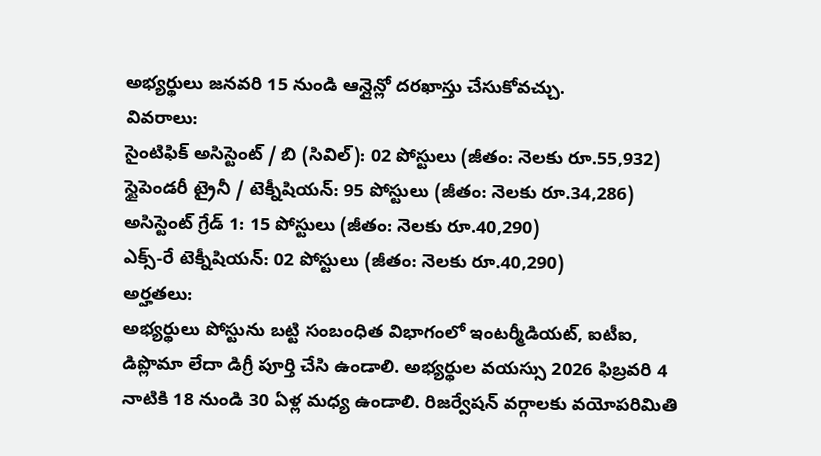అభ్యర్థులు జనవరి 15 నుండి ఆన్లైన్లో దరఖాస్తు చేసుకోవచ్చు.
వివరాలు:
సైంటిఫిక్ అసిస్టెంట్ / బి (సివిల్): 02 పోస్టులు (జీతం: నెలకు రూ.55,932)
స్టైపెండరీ ట్రైనీ / టెక్నీషియన్: 95 పోస్టులు (జీతం: నెలకు రూ.34,286)
అసిస్టెంట్ గ్రేడ్ 1: 15 పోస్టులు (జీతం: నెలకు రూ.40,290)
ఎక్స్-రే టెక్నీషియన్: 02 పోస్టులు (జీతం: నెలకు రూ.40,290)
అర్హతలు:
అభ్యర్థులు పోస్టును బట్టి సంబంధిత విభాగంలో ఇంటర్మీడియట్, ఐటీఐ, డిప్లొమా లేదా డిగ్రీ పూర్తి చేసి ఉండాలి. అభ్యర్థుల వయస్సు 2026 ఫిబ్రవరి 4 నాటికి 18 నుండి 30 ఏళ్ల మధ్య ఉండాలి. రిజర్వేషన్ వర్గాలకు వయోపరిమితి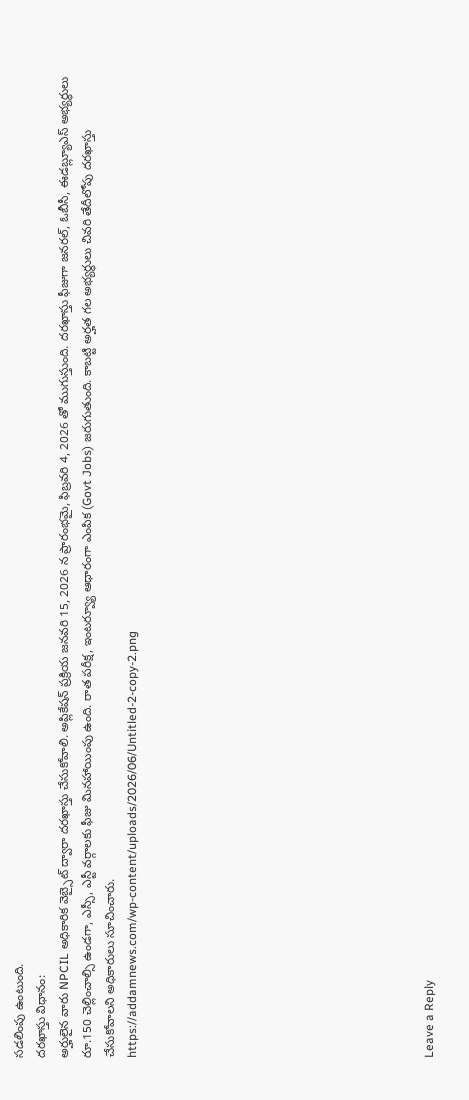సడలింపు ఉంటుంది.
దరఖాస్తు విధానం:
అర్హులైన వారు NPCIL అధికారిక వెబ్సైట్ ద్వారా దరఖాస్తు చేసుకోవాలి. అప్లికేషన్ ప్రక్రియ జనవరి 15, 2026 న ప్రారంభమై, ఫిబ్రవరి 4, 2026 తో ముగుస్తుంది. దరఖాస్తు ఫీజుగా జనరల్, ఓబీసీ, ఈడబ్ల్యూఎస్ అభ్యర్థులు రూ.150 చెల్లించాల్సి ఉండగా, ఎస్సీ, ఎస్టీ వర్గాలకు ఫీజు మినహాయింపు ఉంది. రాత పరీక్ష, ఇంటర్వ్యూ ఆధారంగా ఎంపిక (Govt Jobs) జరుగుతుంది. కాబట్టి అర్హత గల అభ్యర్థులు చివరి తేదీలోపు దరఖాస్తు చేసుకోవాలని అధికారులు సూచించారు.
https://addamnews.com/wp-content/uploads/2026/06/Untitled-2-copy-2.png












Leave a Reply